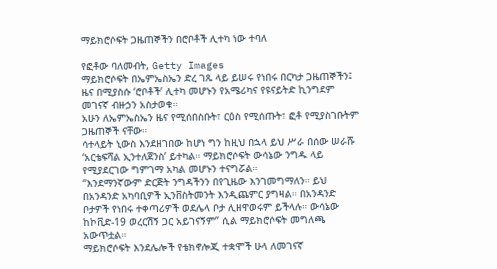ማይክሮሶፍት ጋዜጠኞችን በሮቦቶች ሊተካ ነው ተባለ

የፎቶው ባለመብት, Getty Images
ማይክሮሶፍት በኤምኤስኤን ድረ ገጹ ላይ ይሠሩ የነበሩ በርካታ ጋዜጠኞችን፤ ዜና በሚያስሱ ‘ሮቦቶች’ ሊተካ መሆኑን የአሜሪካና የዩናይትድ ኪንግደም መገናኛ ብዙኃን አስታወቁ።
አሁን ለኤምኤስኤን ዜና የሚሰበስቡት፣ ርዕስ የሚሰጡት፣ ፎቶ የሚያስገቡትም ጋዜጠኞች ናቸው።
ሳተላይት ኒውስ እንደዘገበው ከሆነ ግን ከዚህ በኋላ ይህ ሥራ በሰው ሠራሹ ‘አርቴፍሻል ኢንተለጀንስ’ ይተካል። ማይክሮሶፍት ውሳኔው ንግዱ ላይ የሚያደርገው ግምገማ አካል መሆኑን ተናግሯል።
“እንደማንኛውም ድርጅት ንግዳችንን በየጊዜው እንገመግማለን። ይህ በአንዳንድ አካባቢዎች ኢንቨስትመንት እንዲጨምር ያግዛል። በአንዳንድ ቦታዎች የነበሩ ተቀጣሪዎች ወደሌላ ቦታ ሊዘዋወሩም ይችላሉ። ውሳኔው ከኮቪድ-19 ወረርሽኝ ጋር አይገናኝም” ሲል ማይክሮሶፍት መግለጫ አውጥቷል።
ማይክሮሶፍት እንደሌሎች የቴክኖሎጂ ተቋሞች ሁላ ለመገናኛ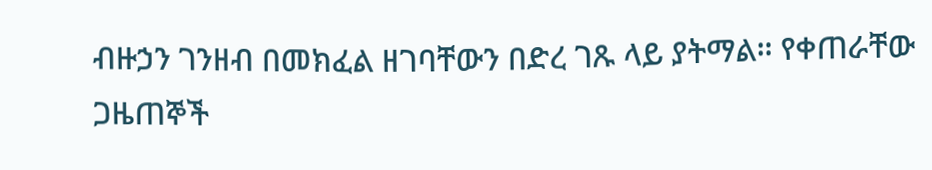ብዙኃን ገንዘብ በመክፈል ዘገባቸውን በድረ ገጹ ላይ ያትማል። የቀጠራቸው ጋዜጠኞች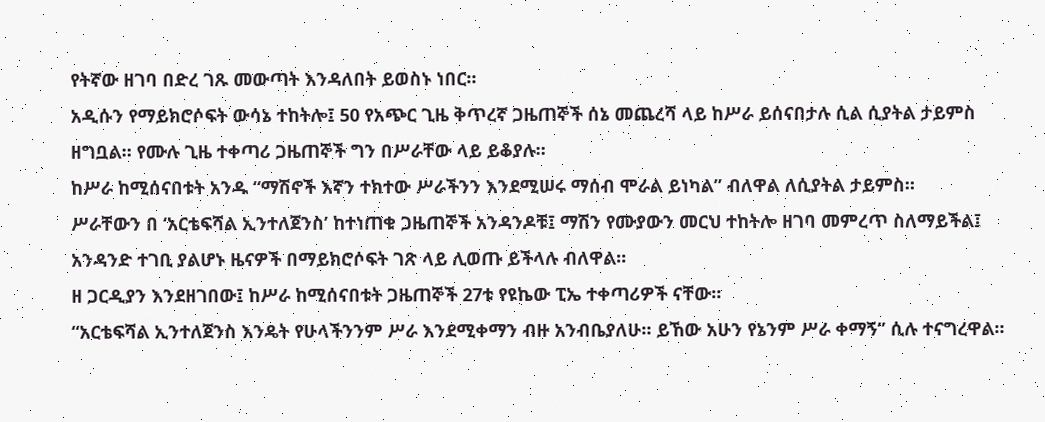የትኛው ዘገባ በድረ ገጹ መውጣት እንዳለበት ይወስኑ ነበር።
አዲሱን የማይክሮሶፍት ውሳኔ ተከትሎ፤ 50 የአጭር ጊዜ ቅጥረኛ ጋዜጠኞች ሰኔ መጨረሻ ላይ ከሥራ ይሰናበታሉ ሲል ሲያትል ታይምስ ዘግቧል። የሙሉ ጊዜ ተቀጣሪ ጋዜጠኞች ግን በሥራቸው ላይ ይቆያሉ።
ከሥራ ከሚሰናበቱት አንዱ “ማሽኖች እኛን ተክተው ሥራችንን እንደሚሠሩ ማሰብ ሞራል ይነካል” ብለዋል ለሲያትል ታይምስ።
ሥራቸውን በ ‘አርቴፍሻል ኢንተለጀንስ’ ከተነጠቁ ጋዜጠኞች አንዳንዶቹ፤ ማሽን የሙያውን መርህ ተከትሎ ዘገባ መምረጥ ስለማይችል፤ አንዳንድ ተገቢ ያልሆኑ ዜናዎች በማይክሮሶፍት ገጽ ላይ ሊወጡ ይችላሉ ብለዋል።
ዘ ጋርዲያን እንደዘገበው፤ ከሥራ ከሚሰናበቱት ጋዜጠኞች 27ቱ የዩኬው ፒኤ ተቀጣሪዎች ናቸው።
“አርቴፍሻል ኢንተለጀንስ እንዴት የሁላችንንም ሥራ እንደሚቀማን ብዙ አንብቤያለሁ። ይኸው አሁን የኔንም ሥራ ቀማኝ” ሲሉ ተናግረዋል።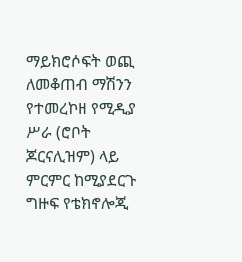ማይክሮሶፍት ወጪ ለመቆጠብ ማሽንን የተመረኮዘ የሚዲያ ሥራ (ሮቦት ጆርናሊዝም) ላይ ምርምር ከሚያደርጉ ግዙፍ የቴክኖሎጂ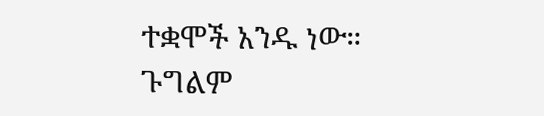ተቋሞች አንዱ ነው።
ጉግልም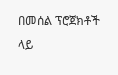በመሰል ፕሮጀክቶች ላይ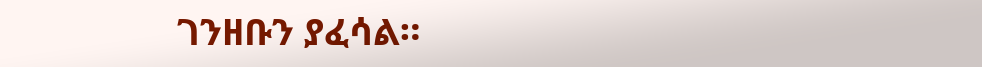ገንዘቡን ያፈሳል።